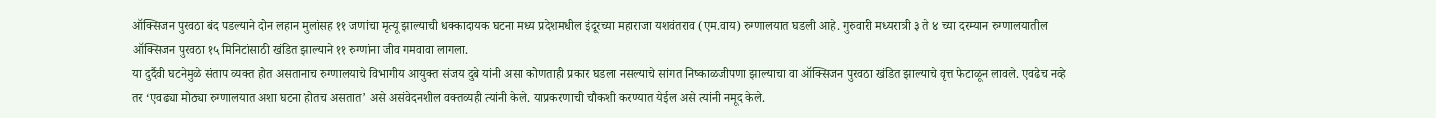ऑक्सिजन पुरवठा बंद पडल्याने दोन लहान मुलांसह ११ जणांचा मृत्यू झाल्याची धक्कादायक घटना मध्य प्रदेशमधील इंदूरच्या महाराजा यशवंतराव (एम.वाय) रुग्णालयात घडली आहे. गुरुवारी मध्यरात्री ३ ते ४ च्या दरम्यान रुग्णालयातील ऑक्सिजन पुरवठा १५ मिनिटांसाठी खंडित झाल्याने ११ रुग्णांना जीव गमवावा लागला.
या दुर्दैवी घटनेमुळे संताप व्यक्त होत असतानाच रुग्णालयाचे विभागीय आयुक्त संजय दुबे यांनी असा कोणताही प्रकार घडला नसल्याचे सांगत निष्काळजीपणा झाल्याचा वा ऑक्सिजन पुरवठा खंडित झाल्याचे वृत्त फेटाळून लावले. एवढेच नव्हे तर ‘एवढ्या मोठ्या रुग्णालयात अशा घटना होतच असतात’ असे असंवेदनशील वक्तव्यही त्यांनी केले. याप्रकरणाची चौकशी करण्यात येईल असे त्यांनी नमूद केले.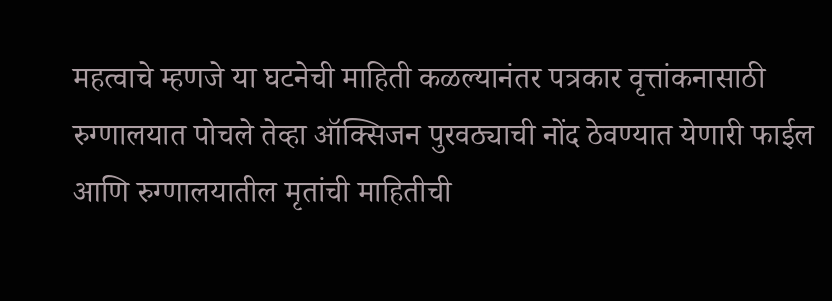महत्वाचे म्हणजे या घटनेची माहिती कळल्यानंतर पत्रकार वृत्तांकनासाठी रुग्णालयात पोचले तेव्हा ऑक्सिजन पुरवठ्याची नोंद ठेवण्यात येणारी फाईल आणि रुग्णालयातील मृतांची माहितीची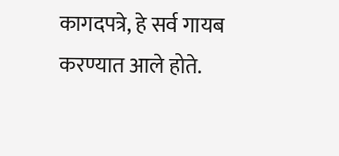कागदपत्रे, हे सर्व गायब करण्यात आले होते.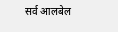सर्व आलबेल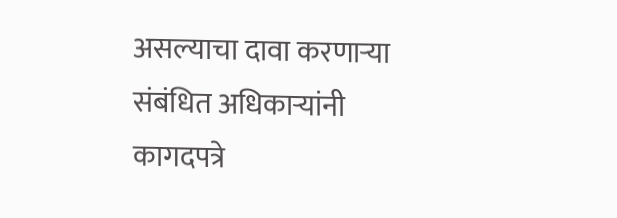असल्याचा दावा करणाऱ्या संबंधित अधिकाऱ्यांनी कागदपत्रे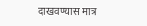दाखवण्यास मात्र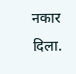नकार दिला.